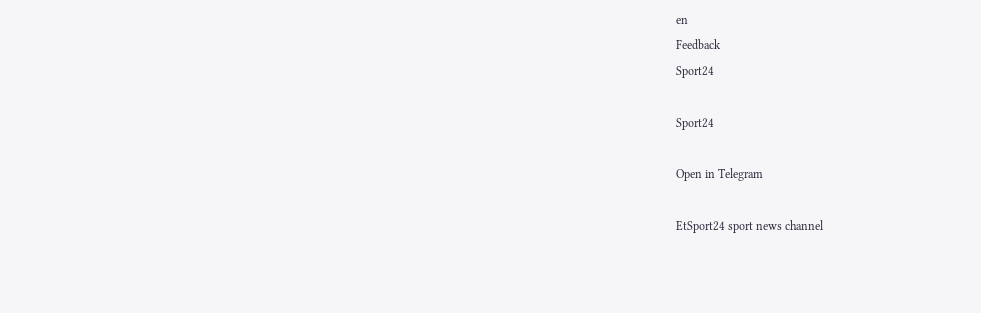en
Feedback
Sport24

Sport24

Open in Telegram

EtSport24 sport news channel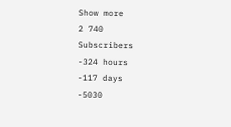Show more
2 740
Subscribers
-324 hours
-117 days
-5030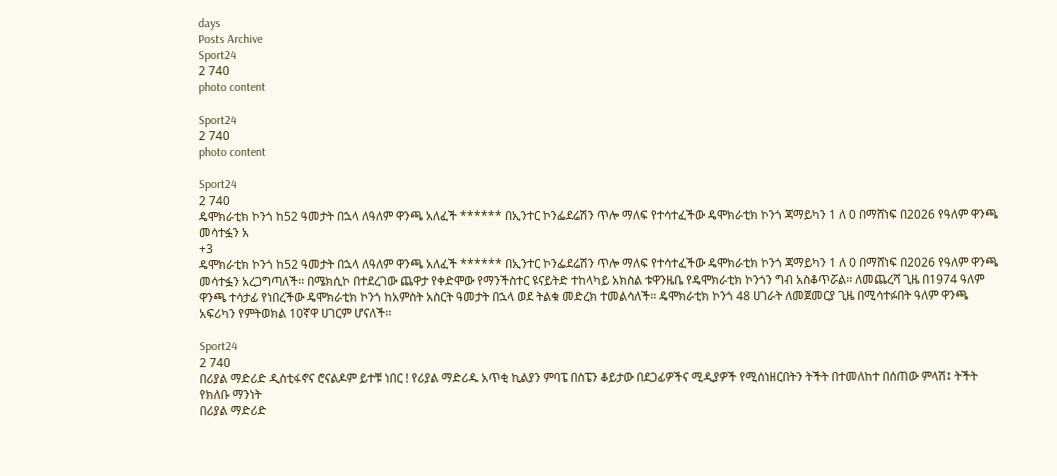days
Posts Archive
Sport24
2 740
photo content

Sport24
2 740
photo content

Sport24
2 740
ዴሞክራቲክ ኮንጎ ከ52 ዓመታት በኋላ ለዓለም ዋንጫ አለፈች ****** በኢንተር ኮንፌደሬሽን ጥሎ ማለፍ የተሳተፈችው ዴሞክራቲክ ኮንጎ ጃማይካን 1 ለ 0 በማሸነፍ በ2026 የዓለም ዋንጫ መሳተፏን አ
+3
ዴሞክራቲክ ኮንጎ ከ52 ዓመታት በኋላ ለዓለም ዋንጫ አለፈች ****** በኢንተር ኮንፌደሬሽን ጥሎ ማለፍ የተሳተፈችው ዴሞክራቲክ ኮንጎ ጃማይካን 1 ለ 0 በማሸነፍ በ2026 የዓለም ዋንጫ መሳተፏን አረጋግጣለች፡፡ በሜክሲኮ በተደረገው ጨዋታ የቀድሞው የማንችስተር ዩናይትድ ተከላካይ አክስል ቱዋንዜቤ የዴሞክራቲክ ኮንጎን ግብ አስቆጥሯል፡፡ ለመጨረሻ ጊዜ በ1974 ዓለም ዋንጫ ተሳታፊ የነበረችው ዴሞክራቲክ ኮንጎ ከአምስት አስርት ዓመታት በኋላ ወደ ትልቁ መድረክ ተመልሳለች፡፡ ዴሞክራቲክ ኮንጎ 48 ሀገራት ለመጀመርያ ጊዜ በሚሳተፉበት ዓለም ዋንጫ አፍሪካን የምትወክል 10ኛዋ ሀገርም ሆናለች፡፡

Sport24
2 740
በሪያል ማድሪድ ዲስቲፋኖና ሮናልዶም ይተቹ ነበር ! የሪያል ማድሪዱ አጥቂ ኪልያን ምባፔ በስፔን ቆይታው በደጋፊዎችና ሚዲያዎች የሚሰነዘርበትን ትችት በተመለከተ በሰጠው ምላሽ፤ ትችት የክለቡ ማንነት
በሪያል ማድሪድ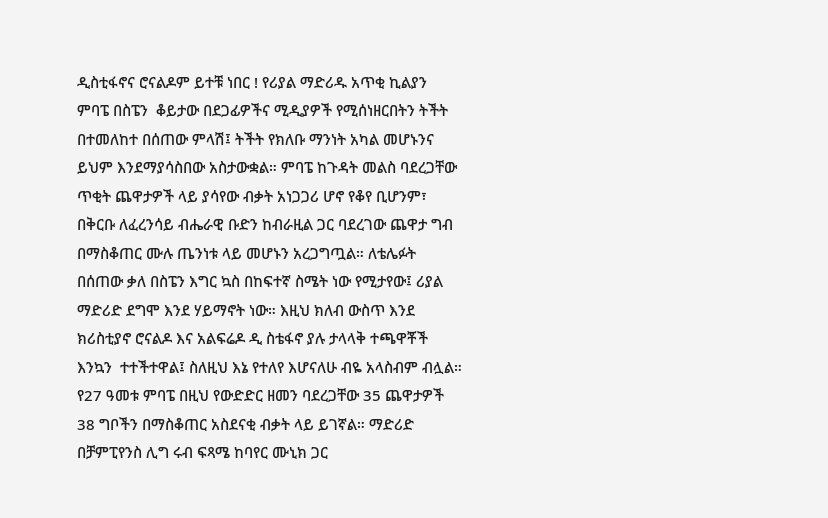ዲስቲፋኖና ሮናልዶም ይተቹ ነበር ! የሪያል ማድሪዱ አጥቂ ኪልያን ምባፔ በስፔን  ቆይታው በደጋፊዎችና ሚዲያዎች የሚሰነዘርበትን ትችት በተመለከተ በሰጠው ምላሽ፤ ትችት የክለቡ ማንነት አካል መሆኑንና ይህም እንደማያሳስበው አስታውቋል። ምባፔ ከጉዳት መልስ ባደረጋቸው ጥቂት ጨዋታዎች ላይ ያሳየው ብቃት አነጋጋሪ ሆኖ የቆየ ቢሆንም፣ በቅርቡ ለፈረንሳይ ብሔራዊ ቡድን ከብራዚል ጋር ባደረገው ጨዋታ ግብ በማስቆጠር ሙሉ ጤንነቱ ላይ መሆኑን አረጋግጧል። ለቴሌፉት በሰጠው ቃለ በስፔን እግር ኳስ በከፍተኛ ስሜት ነው የሚታየው፤ ሪያል ማድሪድ ደግሞ እንደ ሃይማኖት ነው። እዚህ ክለብ ውስጥ እንደ ክሪስቲያኖ ሮናልዶ እና አልፍሬዶ ዲ ስቴፋኖ ያሉ ታላላቅ ተጫዋቾች እንኳን  ተተችተዋል፤ ስለዚህ እኔ የተለየ እሆናለሁ ብዬ አላስብም ብሏል። የ27 ዓመቱ ምባፔ በዚህ የውድድር ዘመን ባደረጋቸው 35 ጨዋታዎች 38 ግቦችን በማስቆጠር አስደናቂ ብቃት ላይ ይገኛል። ማድሪድ በቻምፒየንስ ሊግ ሩብ ፍጻሜ ከባየር ሙኒክ ጋር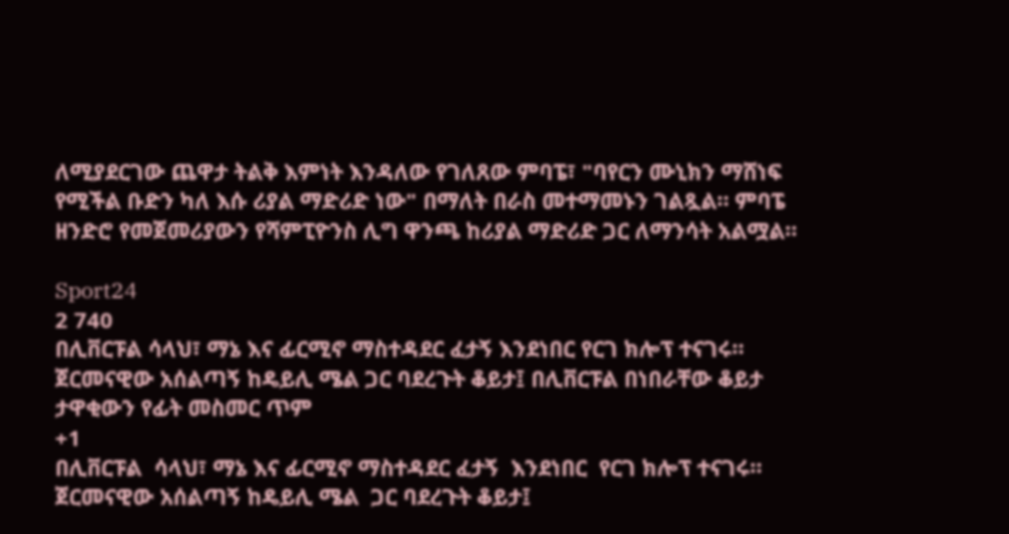ለሚያደርገው ጨዋታ ትልቅ እምነት እንዳለው የገለጸው ምባፔ፣ "ባየርን ሙኒክን ማሸነፍ የሚችል ቡድን ካለ እሱ ሪያል ማድሪድ ነው" በማለት በራስ መተማመኑን ገልጿል። ምባፔ ዘንድሮ የመጀመሪያውን የሻምፒዮንስ ሊግ ዋንጫ ከሪያል ማድሪድ ጋር ለማንሳት አልሟል።

Sport24
2 740
በሊቨርፑል ሳላህ፣ ማኔ እና ፊርሚኖ ማስተዳደር ፈታኝ እንደነበር የርገ ክሎፕ ተናገሩ። ጀርመናዊው አሰልጣኝ ከዴይሊ ሜል ጋር ባደረጉት ቆይታ፤ በሊቨርፑል በነበራቸው ቆይታ ታዋቂውን የፊት መስመር ጥም
+1
በሊቨርፑል  ሳላህ፣ ማኔ እና ፊርሚኖ ማስተዳደር ፈታኝ  እንደነበር  የርገ ክሎፕ ተናገሩ። ጀርመናዊው አሰልጣኝ ከዴይሊ ሜል  ጋር ባደረጉት ቆይታ፤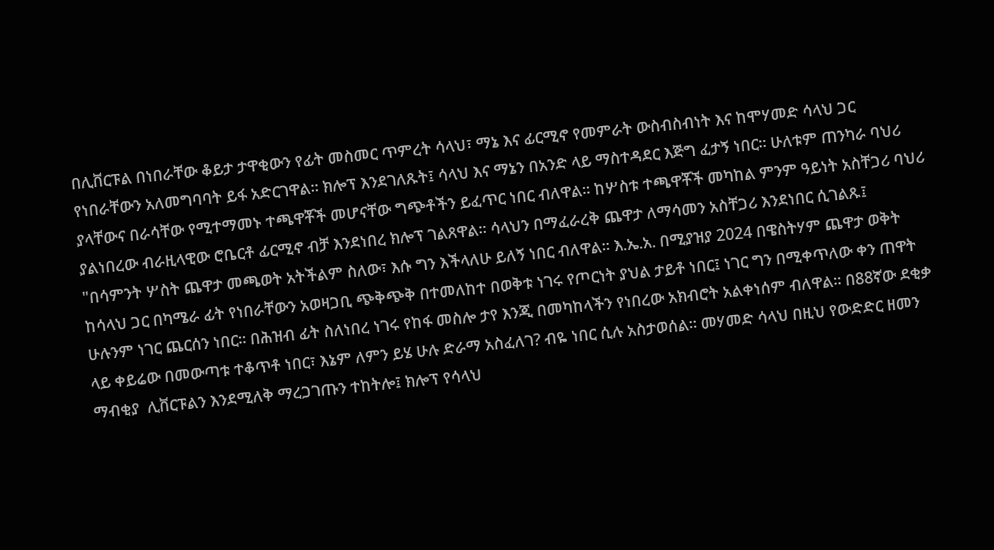በሊቨርፑል በነበራቸው ቆይታ ታዋቂውን የፊት መስመር ጥምረት ሳላህ፣ ማኔ እና ፊርሚኖ የመምራት ውስብስብነት እና ከሞሃመድ ሳላህ ጋር የነበራቸውን አለመግባባት ይፋ አድርገዋል። ክሎፕ እንደገለጹት፤ ሳላህ እና ማኔን በአንድ ላይ ማስተዳደር እጅግ ፈታኝ ነበር። ሁለቱም ጠንካራ ባህሪ ያላቸውና በራሳቸው የሚተማመኑ ተጫዋቾች መሆናቸው ግጭቶችን ይፈጥር ነበር ብለዋል። ከሦስቱ ተጫዋቾች መካከል ምንም ዓይነት አስቸጋሪ ባህሪ ያልነበረው ብራዚላዊው ሮቤርቶ ፊርሚኖ ብቻ እንደነበረ ክሎፕ ገልጸዋል። ሳላህን በማፈራረቅ ጨዋታ ለማሳመን አስቸጋሪ እንደነበር ሲገልጹ፤ "በሳምንት ሦስት ጨዋታ መጫወት አትችልም ስለው፣ እሱ ግን እችላለሁ ይለኝ ነበር ብለዋል። እ.ኤ.አ. በሚያዝያ 2024 በዌስትሃም ጨዋታ ወቅት ከሳላህ ጋር በካሜራ ፊት የነበራቸውን አወዛጋቢ ጭቅጭቅ በተመለከተ በወቅቱ ነገሩ የጦርነት ያህል ታይቶ ነበር፤ ነገር ግን በሚቀጥለው ቀን ጠዋት ሁሉንም ነገር ጨርሰን ነበር። በሕዝብ ፊት ስለነበረ ነገሩ የከፋ መስሎ ታየ እንጂ በመካከላችን የነበረው አክብሮት አልቀነሰም ብለዋል። በ88ኛው ደቂቃ ላይ ቀይሬው በመውጣቱ ተቆጥቶ ነበር፣ እኔም ለምን ይሄ ሁሉ ድራማ አስፈለገ? ብዬ ነበር ሲሉ አስታወሰል። መሃመድ ሳላህ በዚህ የውድድር ዘመን ማብቂያ  ሊቨርፑልን እንደሚለቅ ማረጋገጡን ተከትሎ፤ ክሎፕ የሳላህ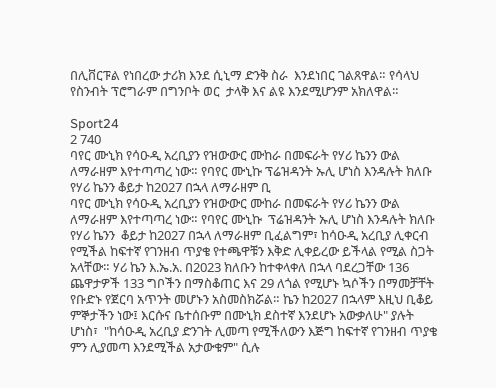በሊቨርፑል የነበረው ታሪክ እንደ ሲኒማ ድንቅ ስራ  እንደነበር ገልጸዋል። የሳላህ የስንብት ፕሮግራም በግንቦት ወር  ታላቅ እና ልዩ እንደሚሆንም አክለዋል።

Sport24
2 740
ባየር ሙኒክ የሳዑዲ አረቢያን የዝውውር ሙከራ በመፍራት የሃሪ ኬንን ውል ለማራዘም እየተጣጣረ ነው። የባየር ሙኒኩ ፕሬዝዳንት ኡሊ ሆነስ እንዳሉት ክለቡ የሃሪ ኬንን ቆይታ ከ2027 በኋላ ለማራዘም ቢ
ባየር ሙኒክ የሳዑዲ አረቢያን የዝውውር ሙከራ በመፍራት የሃሪ ኬንን ውል ለማራዘም እየተጣጣረ ነው። የባየር ሙኒኩ  ፕሬዝዳንት ኡሊ ሆነስ እንዳሉት ክለቡ የሃሪ ኬንን  ቆይታ ከ2027 በኋላ ለማራዘም ቢፈልግም፣ ከሳዑዲ አረቢያ ሊቀርብ የሚችል ከፍተኛ የገንዘብ ጥያቄ የተጫዋቹን እቅድ ሊቀይረው ይችላል የሚል ስጋት አላቸው። ሃሪ ኬን እ.ኤ.አ. በ2023 ክለቡን ከተቀላቀለ በኋላ ባደረጋቸው 136 ጨዋታዎች 133 ግቦችን በማስቆጠር እና 29 ለጎል የሚሆኑ ኳሶችን በማመቻቸት የቡድኑ የጀርባ አጥንት መሆኑን አስመስክሯል። ኬን ከ2027 በኋላም እዚህ ቢቆይ ምኞታችን ነው፤ እርሱና ቤተሰቡም በሙኒክ ደስተኛ እንደሆኑ አውቃለሁ" ያሉት ሆነስ፣  "ከሳዑዲ አረቢያ ድንገት ሊመጣ የሚችለውን እጅግ ከፍተኛ የገንዘብ ጥያቄ ምን ሊያመጣ እንደሚችል አታውቁም" ሲሉ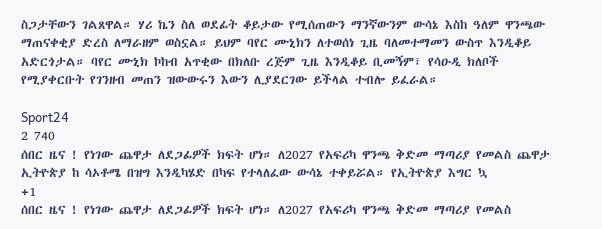ስጋታቸውን ገልጸዋል። ሃሪ ኬን ስለ ወደፊት ቆይታው የሚሰጠውን ማንኛውንም ውሳኔ እስከ ዓለም ዋንጫው ማጠናቀቂያ ድረስ ለማራዘም ወስኗል። ይህም ባየር ሙኒክን ለተወሰነ ጊዜ ባለመተማመን ውስጥ እንዲቆይ አድርጎታል። ባየር ሙኒክ ኮከብ አጥቂው በክለቡ ረጅም ጊዜ እንዲቆይ ቢመኝም፣ የሳዑዲ ክለቦች የሚያቀርቡት የገንዘብ መጠን ዝውውሩን እውን ሊያደርገው ይችላል ተብሎ ይፈራል።

Sport24
2 740
ሰበር ዜና ! የነገው ጨዋታ ለደጋፊዎች ክፍት ሆነ። ለ2027 የአፍሪካ ዋንጫ ቅድመ ማጣሪያ የመልስ ጨዋታ ኢትዮጵያ ከ ሳኦቶሜ በዝግ እንዲካሄድ በካፍ የተላለፈው ውሳኔ ተቀይሯል። የኢትዮጵያ እግር ኳ
+1
ሰበር ዜና ! የነገው ጨዋታ ለደጋፊዎች ክፍት ሆነ። ለ2027 የአፍሪካ ዋንጫ ቅድመ ማጣሪያ የመልስ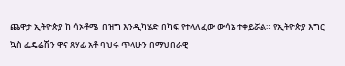ጨዋታ ኢትዮጵያ ከ ሳኦቶሜ  በዝግ እንዲካሄድ በካፍ የተላለፈው ውሳኔ ተቀይሯል። የኢትዮጵያ እግር ኳስ ፌዴሬሽን ዋና ጸሃፊ አቶ ባህሩ ጥላሁን በማህበራዊ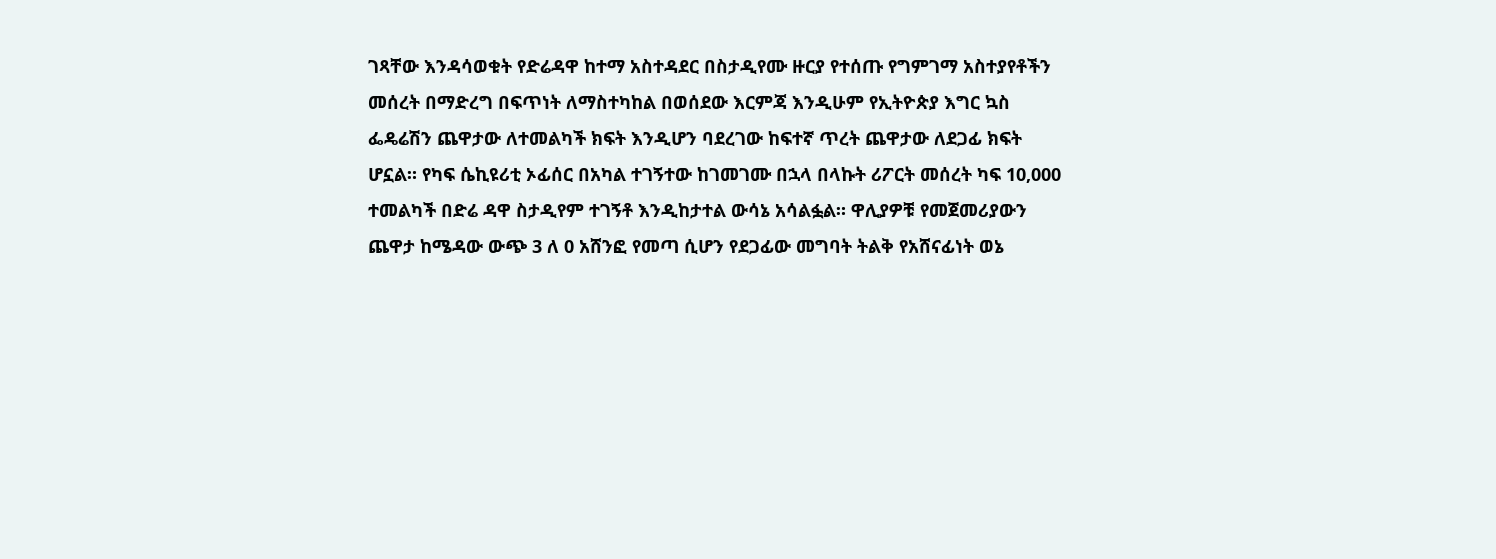ገጻቸው እንዳሳወቁት የድሬዳዋ ከተማ አስተዳደር በስታዲየሙ ዙርያ የተሰጡ የግምገማ አስተያየቶችን መሰረት በማድረግ በፍጥነት ለማስተካከል በወሰደው እርምጃ እንዲሁም የኢትዮጵያ እግር ኳስ ፌዴሬሽን ጨዋታው ለተመልካች ክፍት እንዲሆን ባደረገው ከፍተኛ ጥረት ጨዋታው ለደጋፊ ክፍት ሆኗል። የካፍ ሴኪዩሪቲ ኦፊሰር በአካል ተገኝተው ከገመገሙ በኋላ በላኩት ሪፖርት መሰረት ካፍ 10,000 ተመልካች በድሬ ዳዋ ስታዲየም ተገኝቶ እንዲከታተል ውሳኔ አሳልፏል። ዋሊያዎቹ የመጀመሪያውን ጨዋታ ከሜዳው ውጭ 3 ለ 0 አሸንፎ የመጣ ሲሆን የደጋፊው መግባት ትልቅ የአሸናፊነት ወኔ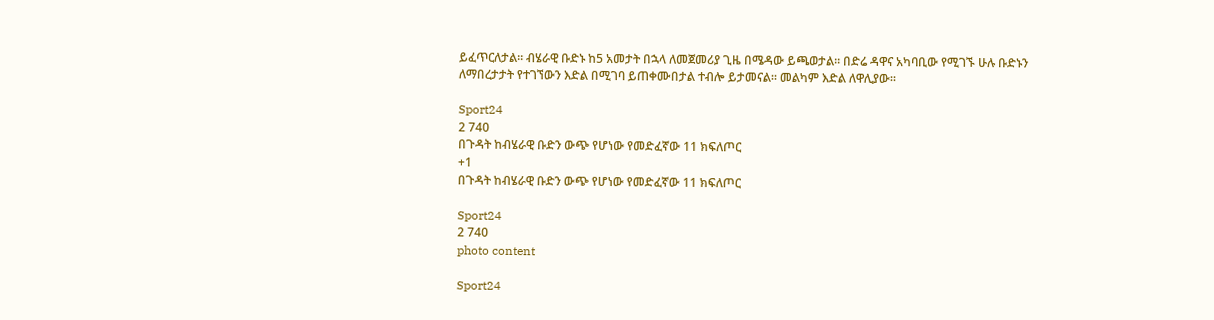ይፈጥርለታል። ብሄራዊ ቡድኑ ከ5 አመታት በኋላ ለመጀመሪያ ጊዜ በሜዳው ይጫወታል። በድሬ ዳዋና አካባቢው የሚገኙ ሁሉ ቡድኑን ለማበረታታት የተገኘውን እድል በሚገባ ይጠቀሙበታል ተብሎ ይታመናል። መልካም እድል ለዋሊያው።

Sport24
2 740
በጉዳት ከብሄራዊ ቡድን ውጭ የሆነው የመድፈኛው 11 ክፍለጦር
+1
በጉዳት ከብሄራዊ ቡድን ውጭ የሆነው የመድፈኛው 11 ክፍለጦር

Sport24
2 740
photo content

Sport24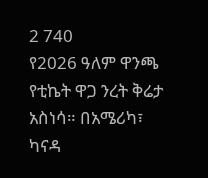2 740
የ2026 ዓለም ዋንጫ የቲኬት ዋጋ ንረት ቅሬታ አስነሳ። በአሜሪካ፣ ካናዳ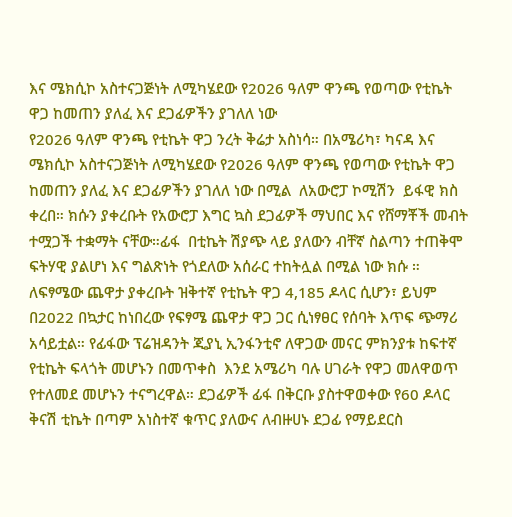እና ሜክሲኮ አስተናጋጅነት ለሚካሄደው የ2026 ዓለም ዋንጫ የወጣው የቲኬት ዋጋ ከመጠን ያለፈ እና ደጋፊዎችን ያገለለ ነው
የ2026 ዓለም ዋንጫ የቲኬት ዋጋ ንረት ቅሬታ አስነሳ። በአሜሪካ፣ ካናዳ እና ሜክሲኮ አስተናጋጅነት ለሚካሄደው የ2026 ዓለም ዋንጫ የወጣው የቲኬት ዋጋ ከመጠን ያለፈ እና ደጋፊዎችን ያገለለ ነው በሚል  ለአውሮፓ ኮሚሽን  ይፋዊ ክስ ቀረበ። ክሱን ያቀረቡት የአውሮፓ እግር ኳስ ደጋፊዎች ማህበር እና የሸማቾች መብት ተሟጋች ተቋማት ናቸው።ፊፋ  በቲኬት ሽያጭ ላይ ያለውን ብቸኛ ስልጣን ተጠቅሞ ፍትሃዊ ያልሆነ እና ግልጽነት የጎደለው አሰራር ተከትሏል በሚል ነው ክሱ ። ለፍፃሜው ጨዋታ ያቀረቡት ዝቅተኛ የቲኬት ዋጋ 4,185 ዶላር ሲሆን፣ ይህም በ2022 በኳታር ከነበረው የፍፃሜ ጨዋታ ዋጋ ጋር ሲነፃፀር የሰባት እጥፍ ጭማሪ አሳይቷል። የፊፋው ፕሬዝዳንት ጂያኒ ኢንፋንቲኖ ለዋጋው መናር ምክንያቱ ከፍተኛ የቲኬት ፍላጎት መሆኑን በመጥቀስ  እንደ አሜሪካ ባሉ ሀገራት የዋጋ መለዋወጥ  የተለመደ መሆኑን ተናግረዋል። ደጋፊዎች ፊፋ በቅርቡ ያስተዋወቀው የ60 ዶላር  ቅናሽ ቲኬት በጣም አነስተኛ ቁጥር ያለውና ለብዙሀኑ ደጋፊ የማይደርስ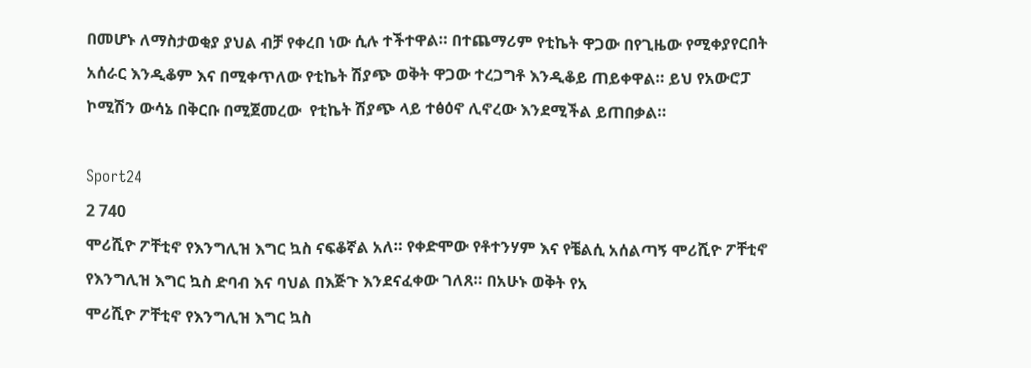በመሆኑ ለማስታወቂያ ያህል ብቻ የቀረበ ነው ሲሉ ተችተዋል። በተጨማሪም የቲኬት ዋጋው በየጊዜው የሚቀያየርበት አሰራር እንዲቆም እና በሚቀጥለው የቲኬት ሽያጭ ወቅት ዋጋው ተረጋግቶ እንዲቆይ ጠይቀዋል። ይህ የአውሮፓ ኮሚሽን ውሳኔ በቅርቡ በሚጀመረው  የቲኬት ሽያጭ ላይ ተፅዕኖ ሊኖረው እንደሚችል ይጠበቃል።

Sport24
2 740
ሞሪሺዮ ፖቸቲኖ የእንግሊዝ እግር ኳስ ናፍቆኛል አለ። የቀድሞው የቶተንሃም እና የቼልሲ አሰልጣኝ ሞሪሺዮ ፖቸቲኖ የእንግሊዝ እግር ኳስ ድባብ እና ባህል በእጅጉ እንደናፈቀው ገለጸ። በአሁኑ ወቅት የአ
ሞሪሺዮ ፖቸቲኖ የእንግሊዝ እግር ኳስ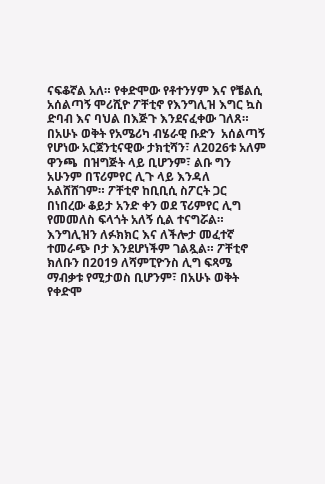ናፍቆኛል አለ። የቀድሞው የቶተንሃም እና የቼልሲ አሰልጣኝ ሞሪሺዮ ፖቸቲኖ የእንግሊዝ እግር ኳስ ድባብ እና ባህል በእጅጉ እንደናፈቀው ገለጸ። በአሁኑ ወቅት የአሜሪካ ብሄራዊ ቡድን  አሰልጣኝ የሆነው አርጀንቲናዊው ታክቲሻን፣ ለ2026ቱ አለም ዋንጫ  በዝግጅት ላይ ቢሆንም፣ ልቡ ግን አሁንም በፕሪምየር ሊጉ ላይ እንዳለ አልሸሸገም። ፖቸቲኖ ከቢቢሲ ስፖርት ጋር በነበረው ቆይታ አንድ ቀን ወደ ፕሪምየር ሊግ የመመለስ ፍላጎት አለኝ ሲል ተናግሯል። እንግሊዝን ለፉክክር እና ለችሎታ መፈተኛ ተመራጭ ቦታ እንደሆነችም ገልጿል። ፖቸቲኖ ክለቡን በ2019 ለሻምፒዮንስ ሊግ ፍጻሜ ማብቃቱ የሚታወስ ቢሆንም፣ በአሁኑ ወቅት የቀድሞ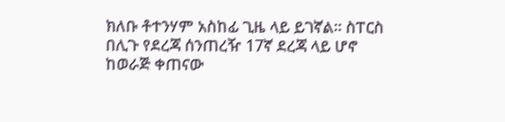ክለቡ ቶተንሃም አስከፊ ጊዜ ላይ ይገኛል። ስፐርስ በሊጉ የደረጃ ሰንጠረዥ 17ኛ ደረጃ ላይ ሆኖ ከወራጅ ቀጠናው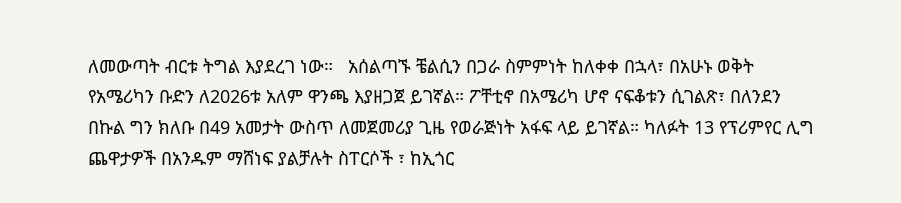ለመውጣት ብርቱ ትግል እያደረገ ነው።   አሰልጣኙ ቼልሲን በጋራ ስምምነት ከለቀቀ በኋላ፣ በአሁኑ ወቅት የአሜሪካን ቡድን ለ2026ቱ አለም ዋንጫ እያዘጋጀ ይገኛል። ፖቸቲኖ በአሜሪካ ሆኖ ናፍቆቱን ሲገልጽ፣ በለንደን በኩል ግን ክለቡ በ49 አመታት ውስጥ ለመጀመሪያ ጊዜ የወራጅነት አፋፍ ላይ ይገኛል። ካለፉት 13 የፕሪምየር ሊግ ጨዋታዎች በአንዱም ማሸነፍ ያልቻሉት ስፐርሶች ፣ ከኢጎር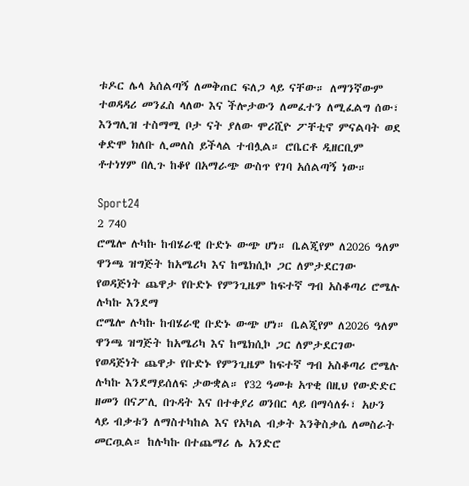ቱዶር ሌላ አሰልጣኝ ለመቅጠር ፍለጋ ላይ ናቸው። ለማንኛውም ተወዳዳሪ መንፈስ ላለው እና ችሎታውን ለመፈተን ለሚፈልግ ሰው፣ እንግሊዝ ተስማሚ ቦታ ናት ያለው ሞሪሺዮ ፖቸቲኖ ምናልባት ወደ ቀድሞ ክለቡ ሊመለስ ይችላል ተብሏል። ሮቤርቶ ዲዘርቢም ቶተነሃም በሊጉ ከቆየ በአማራጭ ውስጥ የገባ አሰልጣኝ ነው።

Sport24
2 740
ሮሜሎ ሉካኩ ከብሄራዊ ቡድኑ ውጭ ሆነ። ቤልጂየም ለ2026 ዓለም ዋንጫ ዝግጅት ከአሜሪካ እና ከሜክሲኮ ጋር ለምታደርገው የወዳጅነት ጨዋታ የቡድኑ የምንጊዜም ከፍተኛ ግብ አስቆጣሪ ሮሜሉ ሉካኩ እንደማ
ሮሜሎ ሉካኩ ከብሄራዊ ቡድኑ ውጭ ሆነ። ቤልጂየም ለ2026 ዓለም ዋንጫ ዝግጅት ከአሜሪካ እና ከሜክሲኮ ጋር ለምታደርገው የወዳጅነት ጨዋታ የቡድኑ የምንጊዜም ከፍተኛ ግብ አስቆጣሪ ሮሜሉ ሉካኩ እንደማይሰለፍ ታውቋል። የ32 ዓመቱ አጥቂ በዚህ የውድድር ዘመን በናፖሊ በጉዳት እና በተቀያሪ ወንበር ላይ በማሳለፉ፣ አሁን ላይ ብቃቱን ለማስተካከል እና የአካል ብቃት እንቅስቃሴ ለመስራት መርጧል። ከሉካኩ በተጨማሪ ሌ አንድሮ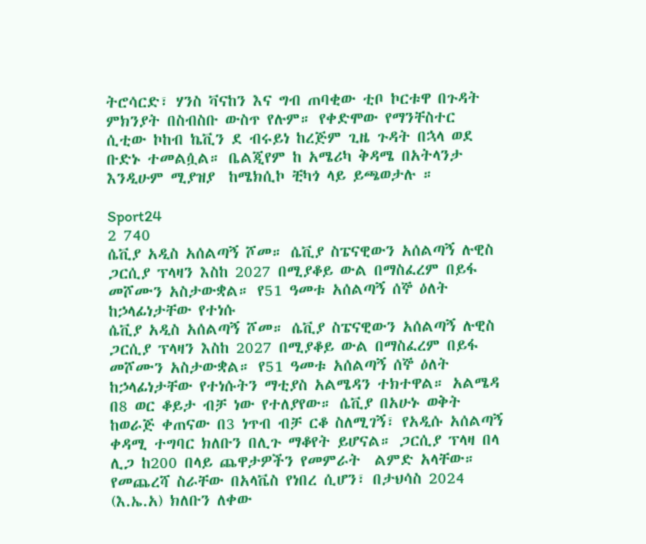ትሮሳርድ፣ ሃንስ ቫናከን እና ግብ ጠባቂው ቲቦ ኮርቱዋ በጉዳት ምክንያት በስብስቡ ውስጥ የሉም። የቀድሞው የማንቸስተር ሲቲው ኮከብ ኬቪን ደ ብሩይነ ከረጅም ጊዜ ጉዳት በኋላ ወደ ቡድኑ ተመልሷል። ቤልጂየም ከ አሜሪካ ቅዳሜ በአትላንታ እንዲሁም ሚያዝያ  ከሜክሲኮ ቺካጎ ላይ ይጫወታሉ ።

Sport24
2 740
ሴቪያ አዲስ አሰልጣኝ ሾመ። ሴቪያ ስፔናዊውን አሰልጣኝ ሉዊስ ጋርሲያ ፕላዛን እስከ 2027 በሚያቆይ ውል በማስፈረም በይፋ መሾሙን አስታውቋል። የ51 ዓመቱ አሰልጣኝ ሰኞ ዕለት ከኃላፊነታቸው የተነሱ
ሴቪያ አዲስ አሰልጣኝ ሾመ። ሴቪያ ስፔናዊውን አሰልጣኝ ሉዊስ ጋርሲያ ፕላዛን እስከ 2027 በሚያቆይ ውል በማስፈረም በይፋ መሾሙን አስታውቋል። የ51 ዓመቱ አሰልጣኝ ሰኞ ዕለት ከኃላፊነታቸው የተነሱትን ማቲያስ አልሜዳን ተክተዋል። አልሜዳ በ8 ወር ቆይታ ብቻ ነው የተለያየው። ሴቪያ በአሁኑ ወቅት ከወራጅ ቀጠናው በ3 ነጥብ ብቻ ርቆ ስለሚገኝ፣ የአዲሱ አሰልጣኝ ቀዳሚ ተግባር ክለቡን በሊጉ ማቆየት ይሆናል። ጋርሲያ ፕላዛ በላ ሊጋ ከ200 በላይ ጨዋታዎችን የመምራት  ልምድ አላቸው። የመጨረሻ ስራቸው በአላቬስ የነበረ ሲሆን፣ በታህሳስ 2024 (እ.ኤ.አ) ክለቡን ለቀው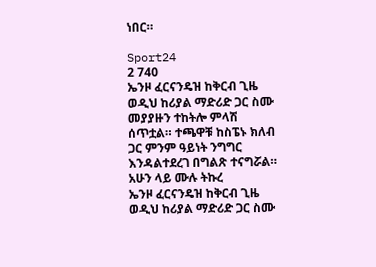ነበር።

Sport24
2 740
ኤንዞ ፈርናንዴዝ ከቅርብ ጊዜ ወዲህ ከሪያል ማድሪድ ጋር ስሙ መያያዙን ተከትሎ ምላሽ ሰጥቷል። ተጫዋቹ ከስፔኑ ክለብ ጋር ምንም ዓይነት ንግግር እንዳልተደረገ በግልጽ ተናግሯል። አሁን ላይ ሙሉ ትኩረ
ኤንዞ ፈርናንዴዝ ከቅርብ ጊዜ ወዲህ ከሪያል ማድሪድ ጋር ስሙ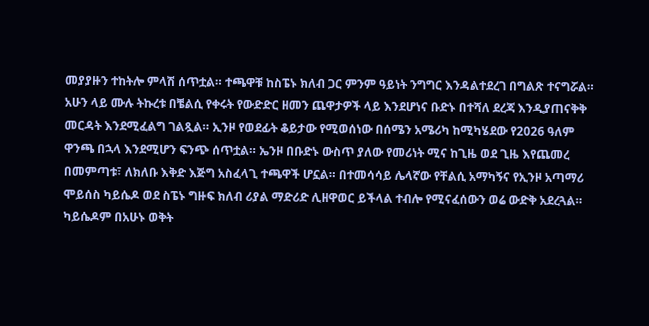መያያዙን ተከትሎ ምላሽ ሰጥቷል። ተጫዋቹ ከስፔኑ ክለብ ጋር ምንም ዓይነት ንግግር እንዳልተደረገ በግልጽ ተናግሯል። አሁን ላይ ሙሉ ትኩረቱ በቼልሲ የቀሩት የውድድር ዘመን ጨዋታዎች ላይ እንደሆነና ቡድኑ በተሻለ ደረጃ እንዲያጠናቅቅ መርዳት እንደሚፈልግ ገልጿል። ኢንዞ የወደፊት ቆይታው የሚወሰነው በሰሜን አሜሪካ ከሚካሄደው የ2026 ዓለም ዋንጫ በኋላ እንደሚሆን ፍንጭ ሰጥቷል። ኤንዞ በቡድኑ ውስጥ ያለው የመሪነት ሚና ከጊዜ ወደ ጊዜ እየጨመረ በመምጣቱ፣ ለክለቡ እቅድ እጅግ አስፈላጊ ተጫዋች ሆኗል። በተመሳሳይ ሌላኛው የቸልሲ አማካኝና የኢንዞ አጣማሪ  ሞይሰስ ካይሴዶ ወደ ስፔኑ ግዙፍ ክለብ ሪያል ማድሪድ ሊዘዋወር ይችላል ተብሎ የሚናፈሰውን ወሬ ውድቅ አደረጓል። ካይሴዶም በአሁኑ ወቅት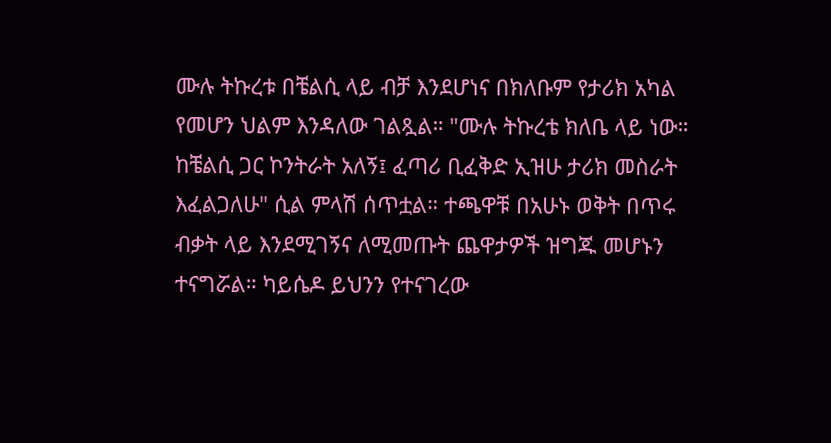ሙሉ ትኩረቱ በቼልሲ ላይ ብቻ እንደሆነና በክለቡም የታሪክ አካል የመሆን ህልም እንዳለው ገልጿል። "ሙሉ ትኩረቴ ክለቤ ላይ ነው። ከቼልሲ ጋር ኮንትራት አለኝ፤ ፈጣሪ ቢፈቅድ ኢዝሁ ታሪክ መስራት እፈልጋለሁ" ሲል ምላሽ ሰጥቷል። ተጫዋቹ በአሁኑ ወቅት በጥሩ ብቃት ላይ እንደሚገኝና ለሚመጡት ጨዋታዎች ዝግጁ መሆኑን ተናግሯል። ካይሴዶ ይህንን የተናገረው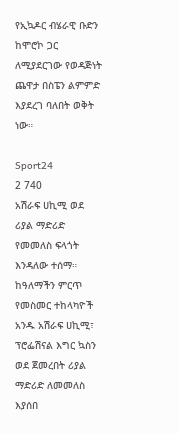የኢኳዶር ብሄራዊ ቡድን ከሞሮኮ ጋር ለሚያደርገው የወዳጅነት ጨዋታ በስፔን ልምምድ እያደረገ ባለበት ወቅት ነው።

Sport24
2 740
አሽራፍ ሀኪሚ ወደ ሪያል ማድሪድ የመመለስ ፍላጎት እንዳለው ተሰማ። ከዓለማችን ምርጥ የመስመር ተከላካዮች አንዱ አሽራፍ ሀኪሚ፣ ፕሮፌሽናል እግር ኳስን ወደ ጀመረበት ሪያል ማድሪድ ለመመለስ እያሰበ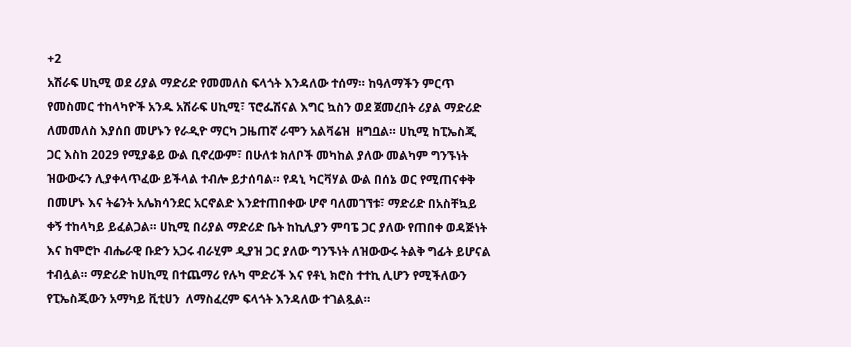+2
አሽራፍ ሀኪሚ ወደ ሪያል ማድሪድ የመመለስ ፍላጎት እንዳለው ተሰማ። ከዓለማችን ምርጥ የመስመር ተከላካዮች አንዱ አሽራፍ ሀኪሚ፣ ፕሮፌሽናል እግር ኳስን ወደ ጀመረበት ሪያል ማድሪድ ለመመለስ እያሰበ መሆኑን የራዲዮ ማርካ ጋዜጠኛ ራሞን አልቫሬዝ  ዘግቧል። ሀኪሚ ከፒኤስጂ ጋር እስከ 2029 የሚያቆይ ውል ቢኖረውም፣ በሁለቱ ክለቦች መካከል ያለው መልካም ግንኙነት ዝውውሩን ሊያቀላጥፈው ይችላል ተብሎ ይታሰባል። የዳኒ ካርቫሃል ውል በሰኔ ወር የሚጠናቀቅ በመሆኑ እና ትሬንት አሌክሳንደር አርኖልድ እንደተጠበቀው ሆኖ ባለመገኘቱ፣ ማድሪድ በአስቸኳይ ቀኝ ተከላካይ ይፈልጋል። ሀኪሚ በሪያል ማድሪድ ቤት ከኪሊያን ምባፔ ጋር ያለው የጠበቀ ወዳጅነት እና ከሞሮኮ ብሔራዊ ቡድን አጋሩ ብራሂም ዲያዝ ጋር ያለው ግንኙነት ለዝውውሩ ትልቅ ግፊት ይሆናል ተብሏል። ማድሪድ ከሀኪሚ በተጨማሪ የሉካ ሞድሪች እና የቶኒ ክሮስ ተተኪ ሊሆን የሚችለውን የፒኤስጂውን አማካይ ቪቲሀን  ለማስፈረም ፍላጎት እንዳለው ተገልጿል።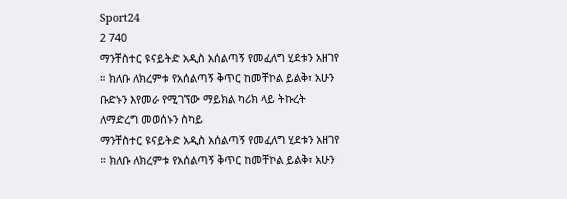Sport24
2 740
ማንቸስተር ዩናይትድ አዲስ አሰልጣኝ የመፈለግ ሂደቱን አዘገየ ። ክለቡ ለክረምቱ የአሰልጣኝ ቅጥር ከመቸኮል ይልቅ፣ አሁን ቡድኑን እየመራ የሚገኘው ማይክል ካሪክ ላይ ትኩረት ለማድረግ መወሰኑን ስካይ
ማንቸስተር ዩናይትድ አዲስ አሰልጣኝ የመፈለግ ሂደቱን አዘገየ ። ክለቡ ለክረምቱ የአሰልጣኝ ቅጥር ከመቸኮል ይልቅ፣ አሁን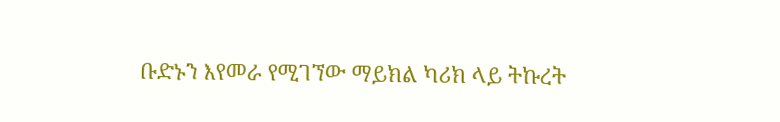ቡድኑን እየመራ የሚገኘው ማይክል ካሪክ ላይ ትኩረት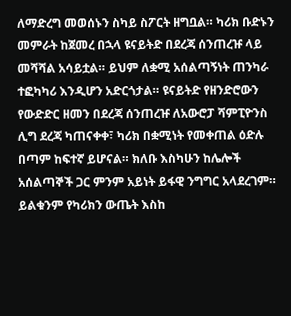ለማድረግ መወሰኑን ስካይ ስፖርት ዘግቧል። ካሪክ ቡድኑን መምራት ከጀመረ በኋላ ዩናይትድ በደረጃ ሰንጠረዡ ላይ መሻሻል አሳይቷል። ይህም ለቋሚ አሰልጣኝነት ጠንካራ ተፎካካሪ እንዲሆን አድርጎታል። ዩናይትድ የዘንድሮውን የውድድር ዘመን በደረጃ ሰንጠረዡ ለአውሮፓ ሻምፒዮንስ ሊግ ደረጃ ካጠናቀቀ፣ ካሪክ በቋሚነት የመቀጠል ዕድሉ በጣም ከፍተኛ ይሆናል። ክለቡ እስካሁን ከሌሎች አሰልጣኞች ጋር ምንም አይነት ይፋዊ ንግግር አላደረገም። ይልቁንም የካሪክን ውጤት እስከ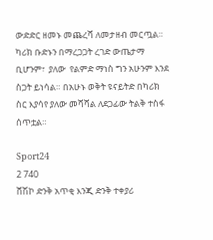ውድድር ዘመኑ መጨረሻ ለመታዘብ መርጧል። ካሪክ ቡድኑን በማረጋጋት ረገድ ውጤታማ ቢሆንም፣  ያለው  የልምድ ማነስ ግን አሁንም እንደ ስጋት ይነሳል። በአሁኑ ወቅት ዩናይትድ በካሪክ ስር እያሳየ ያለው መሻሻል ለደጋፊው ትልቅ ተስፋ ሰጥቷል።

Sport24
2 740
ሸሽኮ ድንቅ አጥቂ እንጂ ድንቅ ተቀያሪ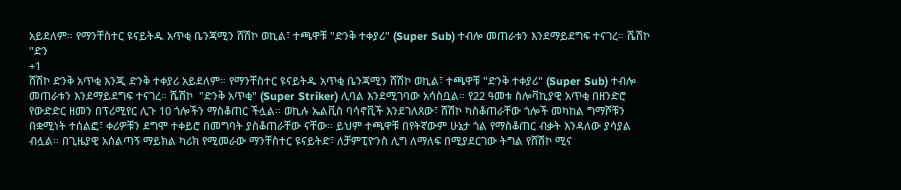አይደለም። የማንቸስተር ዩናይትዱ አጥቂ ቤንጃሚን ሸሽኮ ወኪል፣ ተጫዋቹ "ድንቅ ተቀያሪ" (Super Sub) ተብሎ መጠራቱን እንደማይደግፍ ተናገረ። ሼሽኮ "ድን
+1
ሸሽኮ ድንቅ አጥቂ እንጂ ድንቅ ተቀያሪ አይደለም። የማንቸስተር ዩናይትዱ አጥቂ ቤንጃሚን ሸሽኮ ወኪል፣ ተጫዋቹ "ድንቅ ተቀያሪ" (Super Sub) ተብሎ መጠራቱን እንደማይደግፍ ተናገረ። ሼሽኮ  "ድንቅ አጥቂ" (Super Striker) ሊባል እንደሚገባው አሳስቧል። የ22 ዓመቱ ስሎቫኪያዊ አጥቂ በዘንድሮ የውድድር ዘመን በፕሪሚየር ሊጉ 10 ጎሎችን ማስቆጠር ችሏል። ወኪሉ ኤልቪስ ባሳኖቪች እንደገለጸው፣ ሸሽኮ ካስቆጠራቸው ጎሎች መካከል ግማሾቹን በቋሚነት ተሰልፎ፣ ቀሪዎቹን ደግሞ ተቀይሮ በመግባት ያስቆጠራቸው ናቸው። ይህም ተጫዋቹ በየትኛውም ሁኔታ ጎል የማስቆጠር ብቃት እንዳለው ያሳያል ብሏል። በጊዜያዊ አሰልጣኝ ማይክል ካሪክ የሚመራው ማንቸስተር ዩናይትድ፣ ለቻምፒዮንስ ሊግ ለማለፍ በሚያደርገው ትግል የሸሽኮ ሚና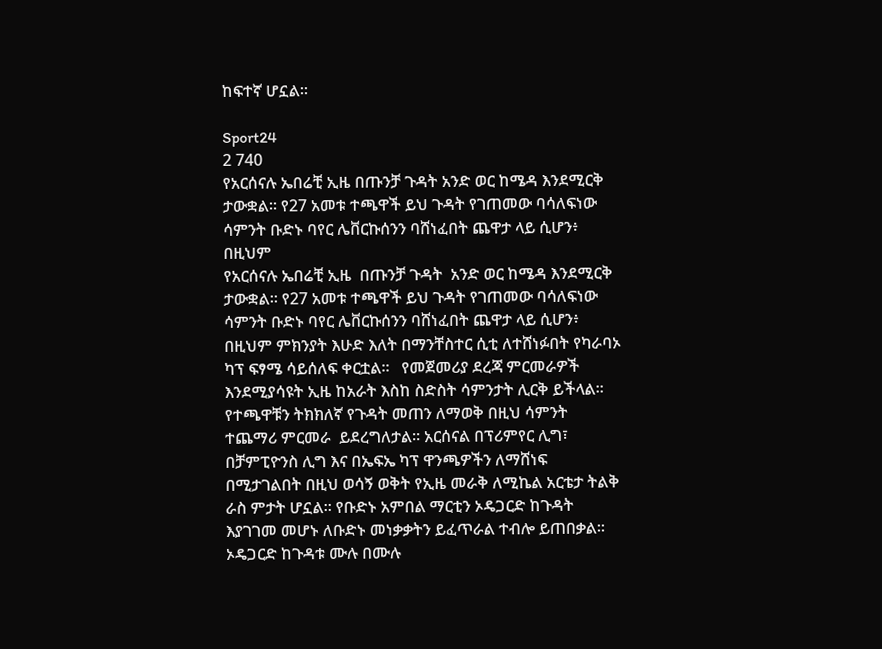ከፍተኛ ሆኗል።

Sport24
2 740
የአርሰናሉ ኤበሬቺ ኢዜ በጡንቻ ጉዳት አንድ ወር ከሜዳ እንደሚርቅ ታውቋል። የ27 አመቱ ተጫዋች ይህ ጉዳት የገጠመው ባሳለፍነው ሳምንት ቡድኑ ባየር ሌቨርኩሰንን ባሸነፈበት ጨዋታ ላይ ሲሆን፥ በዚህም
የአርሰናሉ ኤበሬቺ ኢዜ  በጡንቻ ጉዳት  አንድ ወር ከሜዳ እንደሚርቅ ታውቋል። የ27 አመቱ ተጫዋች ይህ ጉዳት የገጠመው ባሳለፍነው ሳምንት ቡድኑ ባየር ሌቨርኩሰንን ባሸነፈበት ጨዋታ ላይ ሲሆን፥ በዚህም ምክንያት እሁድ እለት በማንቸስተር ሲቲ ለተሸነፉበት የካራባኦ ካፕ ፍፃሜ ሳይሰለፍ ቀርቷል።   የመጀመሪያ ደረጃ ምርመራዎች እንደሚያሳዩት ኢዜ ከአራት እስከ ስድስት ሳምንታት ሊርቅ ይችላል። የተጫዋቹን ትክክለኛ የጉዳት መጠን ለማወቅ በዚህ ሳምንት ተጨማሪ ምርመራ  ይደረግለታል። አርሰናል በፕሪምየር ሊግ፣ በቻምፒዮንስ ሊግ እና በኤፍኤ ካፕ ዋንጫዎችን ለማሸነፍ በሚታገልበት በዚህ ወሳኝ ወቅት የኢዜ መራቅ ለሚኬል አርቴታ ትልቅ ራስ ምታት ሆኗል። የቡድኑ አምበል ማርቲን ኦዴጋርድ ከጉዳት እያገገመ መሆኑ ለቡድኑ መነቃቃትን ይፈጥራል ተብሎ ይጠበቃል። ኦዴጋርድ ከጉዳቱ ሙሉ በሙሉ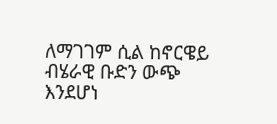ለማገገም ሲል ከኖርዌይ ብሄራዊ ቡድን ውጭ እንደሆነ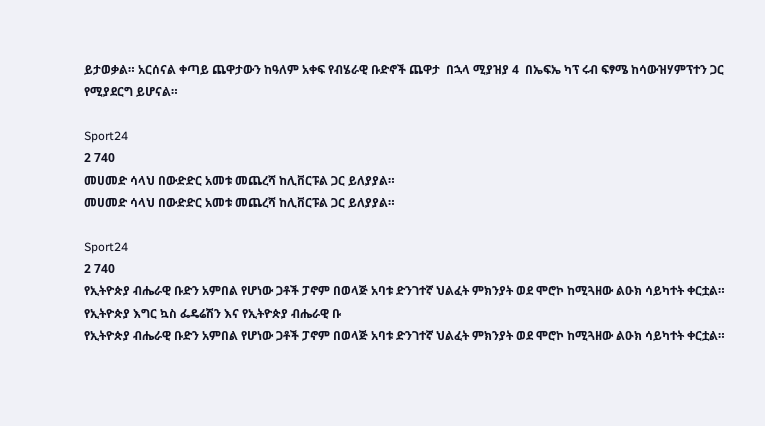ይታወቃል። አርሰናል ቀጣይ ጨዋታውን ከዓለም አቀፍ የብሄራዊ ቡድኖች ጨዋታ  በኋላ ሚያዝያ 4  በኤፍኤ ካፕ ሩብ ፍፃሜ ከሳውዝሃምፕተን ጋር የሚያደርግ ይሆናል።

Sport24
2 740
መሀመድ ሳላህ በውድድር አመቱ መጨረሻ ከሊቨርፑል ጋር ይለያያል።
መሀመድ ሳላህ በውድድር አመቱ መጨረሻ ከሊቨርፑል ጋር ይለያያል።

Sport24
2 740
የኢትዮጵያ ብሔራዊ ቡድን አምበል የሆነው ጋቶች ፓኖም በወላጅ አባቱ ድንገተኛ ህልፈት ምክንያት ወደ ሞሮኮ ከሚጓዘው ልዑክ ሳይካተት ቀርቷል። የኢትዮጵያ እግር ኳስ ፌዴሬሽን እና የኢትዮጵያ ብሔራዊ ቡ
የኢትዮጵያ ብሔራዊ ቡድን አምበል የሆነው ጋቶች ፓኖም በወላጅ አባቱ ድንገተኛ ህልፈት ምክንያት ወደ ሞሮኮ ከሚጓዘው ልዑክ ሳይካተት ቀርቷል።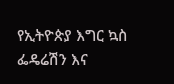የኢትዮጵያ እግር ኳስ ፌዴሬሽን እና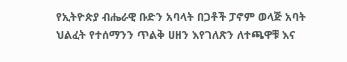የኢትዮጵያ ብሔራዊ ቡድን አባላት በጋቶች ፓኖም ወላጅ አባት ህልፈት የተሰማንን ጥልቅ ሀዘን እየገለጽን ለተጫዋቹ እና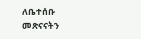ለቤተሰቡ መጽናናትን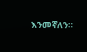እንመኛለን።